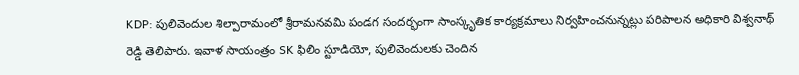KDP: పులివెందుల శిల్పారామంలో శ్రీరామనవమి పండగ సందర్భంగా సాంస్కృతిక కార్యక్రమాలు నిర్వహించనున్నట్లు పరిపాలన అధికారి విశ్వనాథ్ రెడ్డి తెలిపారు. ఇవాళ సాయంత్రం SK ఫిలిం స్టూడియో, పులివెందులకు చెందిన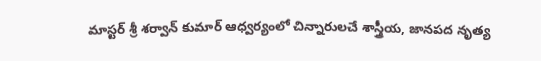మాస్టర్ శ్రీ శర్వాన్ కుమార్ ఆధ్వర్యంలో చిన్నారులచే శాస్త్రీయ, జానపద నృత్య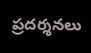ప్రదర్శనలు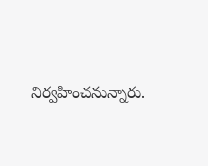నిర్వహించనున్నారు.